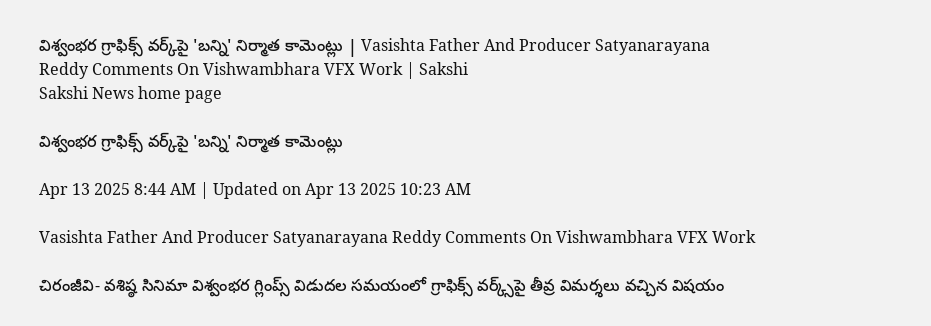విశ్వంభర గ్రాఫిక్స్‌ వర్క్‌పై 'బన్ని' నిర్మాత కామెంట్లు | Vasishta Father And Producer Satyanarayana Reddy Comments On Vishwambhara VFX Work | Sakshi
Sakshi News home page

విశ్వంభర గ్రాఫిక్స్‌ వర్క్‌పై 'బన్ని' నిర్మాత కామెంట్లు

Apr 13 2025 8:44 AM | Updated on Apr 13 2025 10:23 AM

Vasishta Father And Producer Satyanarayana Reddy Comments On Vishwambhara VFX Work

చిరంజీవి- వశిష్ఠ సినిమా విశ్వంభర గ్లింప్స్‌ విడుదల సమయంలో గ్రాఫిక్స్‌ వర్క్స్‌పై తీవ్ర విమర్శలు వచ్చిన విషయం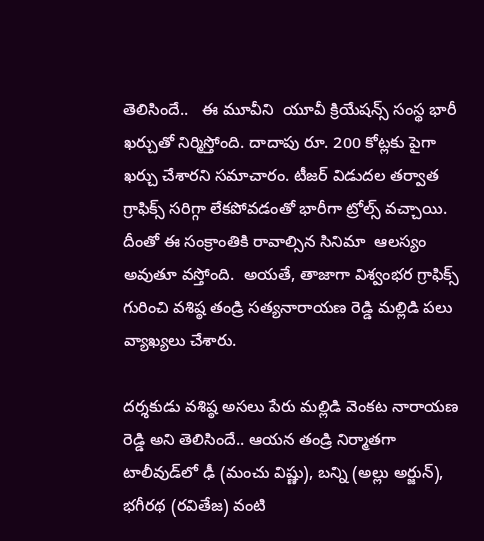తెలిసిందే..   ఈ మూవీని  యూవీ క్రియేషన్స్‌ సంస్థ భారీ ఖర్చుతో నిర్మిస్తోంది. దాదాపు రూ. 200 కోట్లకు పైగా ఖర్చు చేశారని సమాచారం. టీజర్‌ విడుదల తర్వాత గ్రాఫిక్స్ సరిగ్గా లేకపోవడంతో భారీగా ట్రోల్స్‌ వచ్చాయి. దీంతో ఈ సంక్రాంతికి రావాల్సిన సినిమా  ఆలస్యం అవుతూ వస్తోంది.  అయతే, తాజాగా విశ్వంభర గ్రాఫిక్స్‌ గురించి వశిష్ఠ తండ్రి సత్యనారాయణ రెడ్డి మల్లిడి పలు వ్యాఖ్యలు చేశారు.

దర్శకుడు వశిష్ఠ అసలు పేరు మల్లిడి వెంకట నారాయణ రెడ్డి అని తెలిసిందే.. ఆయన తండ్రి నిర్మాతగా టాలీవుడ్‌లో ఢీ (మంచు విష్ణు), బన్ని (అల్లు అర్జున్‌), భగీరథ (రవితేజ) వంటి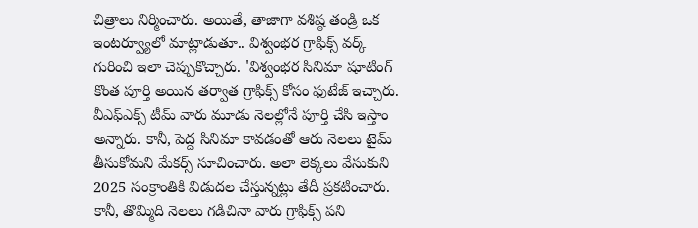చిత్రాలు నిర్మించారు. అయితే, తాజాగా వశిష్ఠ తండ్రి ఒక ఇంటర్వ్యూలో మాట్లాడుతూ.. విశ్వంభర గ్రాఫిక్స్‌ వర్క్‌ గురించి ఇలా చెప్పుకొచ్చారు. 'విశ్వంభర సినిమా షూటింగ్‌ కొంత పూర్తి అయిన తర్వాత గ్రాఫిక్స్‌ కోసం ఫుటేజ్‌ ఇచ్చారు. వీఎఫ్‌ఎక్స్‌ టీమ్‌ వారు మూడు నెలల్లోనే పూర్తి చేసి ఇస్తాం అన్నారు. కానీ, పెద్ద సినిమా కావడంతో ఆరు నెలలు టైమ్‌ తీసుకోమని మేకర్స్‌ సూచించారు. అలా లెక్కలు వేసుకుని 2025 సంక్రాంతికి విడుదల చేస్తున్నట్లు తేదీ ప్రకటించారు. కానీ, తొమ్మిది నెలలు గడిచినా వారు గ్రాఫిక్స్‌ పని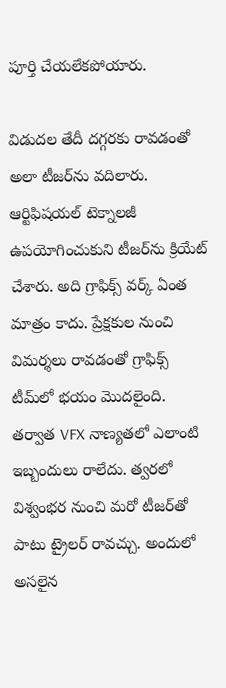పూర్తి చేయలేకపోయారు.

విడుదల తేదీ దగ్గరకు రావడంతో అలా టీజర్‌ను వదిలారు. ఆర్టిఫిషయల్‌ టెక్నాలజీ ఉపయోగించుకుని టీజర్‌ను క్రియేట్‌ చేశారు. అది గ్రాఫిక్స్‌ వర్క్‌ ఏంత మాత్రం కాదు. ప్రేక్షకుల నుంచి విమర్శలు రావడంతో గ్రాఫిక్స్‌ టీమ్‌లో భయం మొదలైంది. తర్వాత VFX నాణ్యతలో ఎలాంటి ఇబ్బందులు రాలేదు. త్వరలో విశ్వంభర నుంచి మరో టీజర్‌తో పాటు ట్రైలర్‌ రావచ్చు. అందులో అసలైన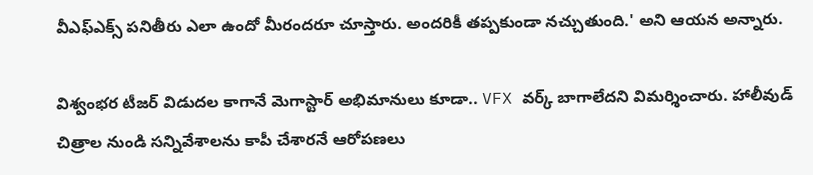వీఎఫ్‌ఎక్స్‌ పనితీరు ఎలా ఉందో మీరందరూ చూస్తారు. అందరికీ తప్పకుండా నచ్చుతుంది.' అని ఆయన అన్నారు.

విశ్వంభర టీజర్‌ విడుదల కాగానే మెగాస్టార్‌ అభిమానులు కూడా.. VFX వర్క్‌ బాగాలేదని విమర్శించారు. హాలీవుడ్ చిత్రాల నుండి సన్నివేశాలను కాపీ చేశారనే ఆరోపణలు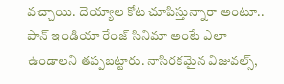వచ్చాయి. దెయ్యాల కోట చూపిస్తున్నారా అంటూ..  పాన్‌ ఇండియా రేంజ్‌ సినిమా అంటే ఎలా ఉండాలని తప్పబట్టారు. నాసిరకమైన విజువల్స్,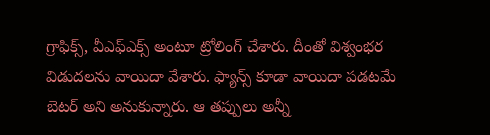గ్రాఫిక్స్, వీఎఫ్ఎక్స్ అంటూ ట్రోలింగ్ చేశారు. దీంతో విశ్వంభర విడుదలను వాయిదా వేశారు. ఫ్యాన్స్‌ కూడా వాయిదా పడటమే బెటర్ అని అనుకున్నారు. ఆ తప్పులు అన్నీ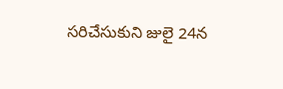సరిచేసుకుని జులై 24న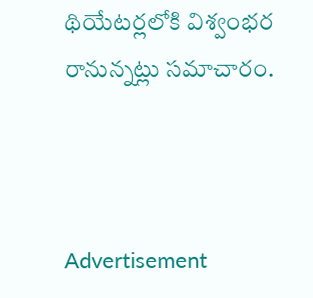థియేటర్లలోకి విశ్వంభర రానున్నట్లు సమాచారం.



Advertisement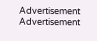Advertisement
Advertisement